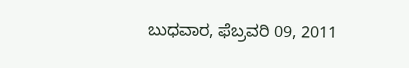ಬುಧವಾರ, ಫೆಬ್ರವರಿ 09, 2011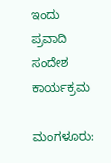ಇಂದು ಪ್ರವಾದಿ ಸಂದೇಶ ಕಾರ್ಯಕ್ರಮ

ಮಂಗಳೂರು: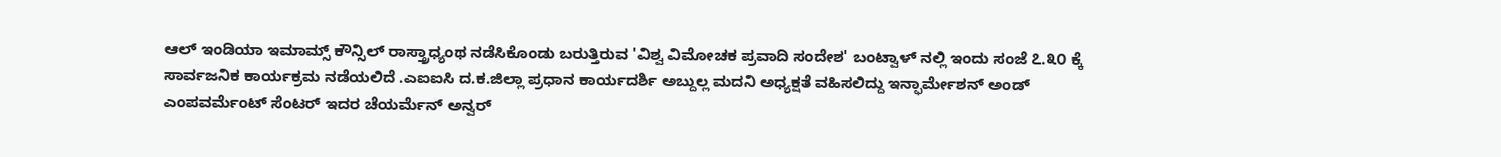ಆಲ್ ಇಂಡಿಯಾ ಇಮಾಮ್ಸ್ ಕೌನ್ಸಿಲ್ ರಾಸ್ತ್ರಾಧ್ಯಂಥ ನಡೆಸಿಕೊಂಡು ಬರುತ್ತಿರುವ 'ವಿಶ್ವ ವಿಮೋಚಕ ಪ್ರವಾದಿ ಸಂದೇಶ' ಬಂಟ್ವಾಳ್ ನಲ್ಲಿ ಇಂದು ಸಂಜೆ ೭.೩೦ ಕ್ಕೆ ಸಾರ್ವಜನಿಕ ಕಾರ್ಯಕ್ರಮ ನಡೆಯಲಿದೆ .ಎಐಐಸಿ ದ.ಕ.ಜಿಲ್ಲಾ ಪ್ರಧಾನ ಕಾರ್ಯದರ್ಶಿ ಅಬ್ದುಲ್ಲ ಮದನಿ ಅಧ್ಯಕ್ಷತೆ ವಹಿಸಲಿದ್ದು ಇನ್ಫಾರ್ಮೇಶನ್ ಅಂಡ್ ಎಂಪವರ್ಮೆಂಟ್ ಸೆಂಟರ್ ಇದರ ಚೆಯರ್ಮೆನ್ ಅನ್ವರ್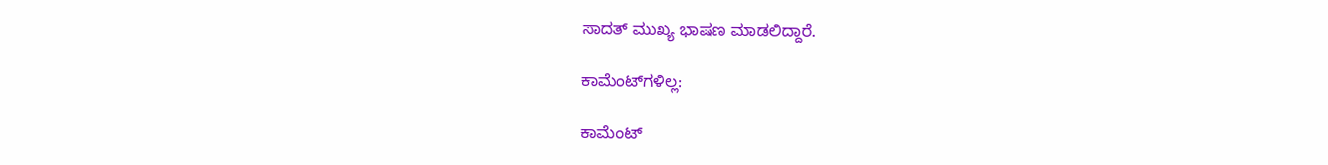ಸಾದತ್ ಮುಖ್ಯ ಭಾಷಣ ಮಾಡಲಿದ್ದಾರೆ.

ಕಾಮೆಂಟ್‌ಗಳಿಲ್ಲ:

ಕಾಮೆಂಟ್‌‌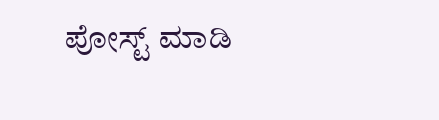ಪೋಸ್ಟ್‌ ಮಾಡಿ